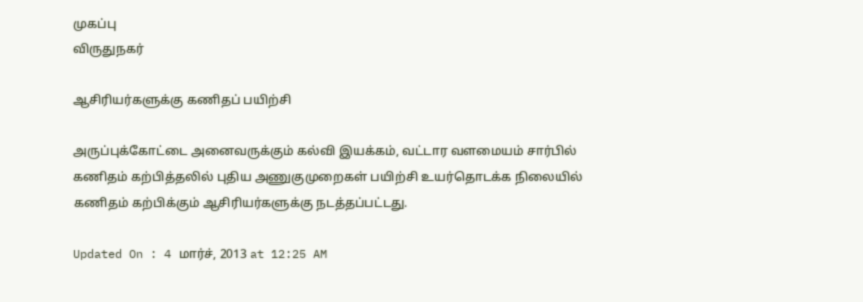முகப்பு
விருதுநகர்

ஆசிரியர்களுக்கு கணிதப் பயிற்சி

அருப்புக்கோட்டை அனைவருக்கும் கல்வி இயக்கம், வட்டார வளமையம் சார்பில் கணிதம் கற்பித்தலில் புதிய அணுகுமுறைகள் பயிற்சி உயர்தொடக்க நிலையில் கணிதம் கற்பிக்கும் ஆசிரியர்களுக்கு நடத்தப்பட்டது.

Updated On : 4 மார்ச், 2013 at 12:25 AM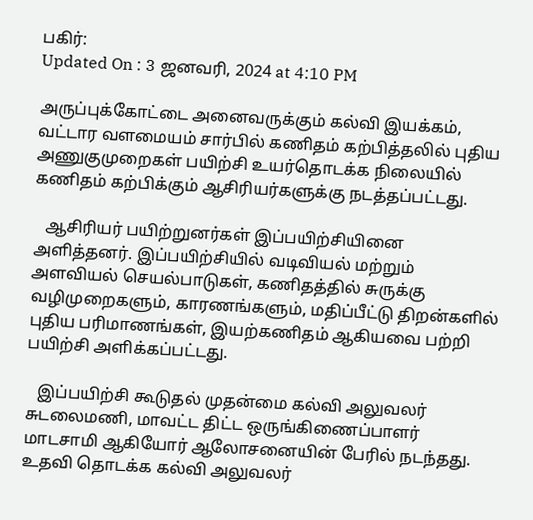பகிர்:
Updated On : 3 ஜனவரி, 2024 at 4:10 PM

அருப்புக்கோட்டை அனைவருக்கும் கல்வி இயக்கம், வட்டார வளமையம் சார்பில் கணிதம் கற்பித்தலில் புதிய அணுகுமுறைகள் பயிற்சி உயர்தொடக்க நிலையில் கணிதம் கற்பிக்கும் ஆசிரியர்களுக்கு நடத்தப்பட்டது.

   ஆசிரியர் பயிற்றுனர்கள் இப்பயிற்சியினை அளித்தனர். இப்பயிற்சியில் வடிவியல் மற்றும் அளவியல் செயல்பாடுகள், கணிதத்தில் சுருக்கு வழிமுறைகளும், காரணங்களும், மதிப்பீட்டு திறன்களில் புதிய பரிமாணங்கள், இயற்கணிதம் ஆகியவை பற்றி பயிற்சி அளிக்கப்பட்டது.

   இப்பயிற்சி கூடுதல் முதன்மை கல்வி அலுவலர் சுடலைமணி, மாவட்ட திட்ட ஒருங்கிணைப்பாளர் மாடசாமி ஆகியோர் ஆலோசனையின் பேரில் நடந்தது. உதவி தொடக்க கல்வி அலுவலர்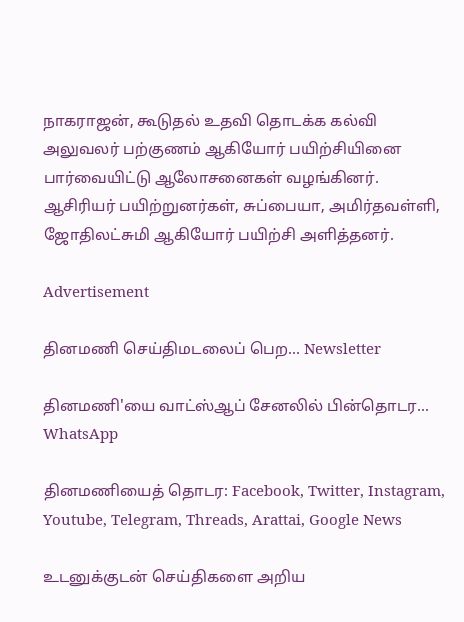நாகராஜன், கூடுதல் உதவி தொடக்க கல்வி அலுவலர் பற்குணம் ஆகியோர் பயிற்சியினை பார்வையிட்டு ஆலோசனைகள் வழங்கினர். ஆசிரியர் பயிற்றுனர்கள், சுப்பையா, அமிர்தவள்ளி, ஜோதிலட்சுமி ஆகியோர் பயிற்சி அளித்தனர்.

Advertisement

தினமணி செய்திமடலைப் பெற... Newsletter

தினமணி'யை வாட்ஸ்ஆப் சேனலில் பின்தொடர... WhatsApp

தினமணியைத் தொடர: Facebook, Twitter, Instagram, Youtube, Telegram, Threads, Arattai, Google News

உடனுக்குடன் செய்திகளை அறிய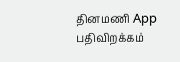தினமணி App பதிவிறக்கம்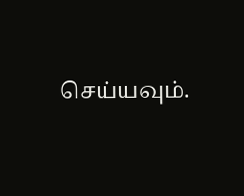செய்யவும்.